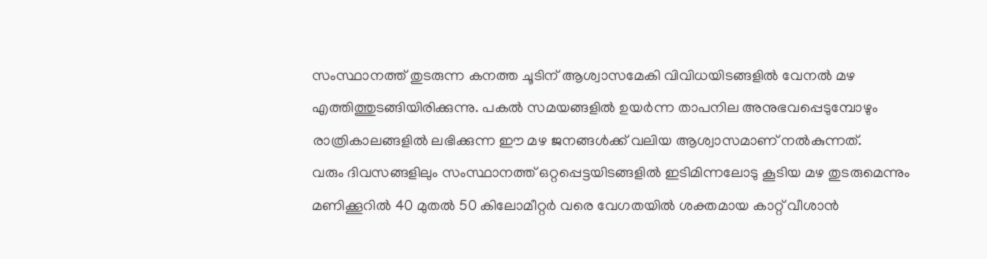സംസ്ഥാനത്ത് തുടരുന്ന കനത്ത ചൂടിന് ആശ്വാസമേകി വിവിധയിടങ്ങളിൽ വേനൽ മഴ എത്തിത്തുടങ്ങിയിരിക്കുന്നു. പകൽ സമയങ്ങളിൽ ഉയർന്ന താപനില അനുഭവപ്പെടുമ്പോഴും രാത്രികാലങ്ങളിൽ ലഭിക്കുന്ന ഈ മഴ ജനങ്ങൾക്ക് വലിയ ആശ്വാസമാണ് നൽകുന്നത്.
വരും ദിവസങ്ങളിലും സംസ്ഥാനത്ത് ഒറ്റപ്പെട്ടയിടങ്ങളിൽ ഇടിമിന്നലോടു കൂടിയ മഴ തുടരുമെന്നും മണിക്കൂറിൽ 40 മുതൽ 50 കിലോമീറ്റർ വരെ വേഗതയിൽ ശക്തമായ കാറ്റ് വീശാൻ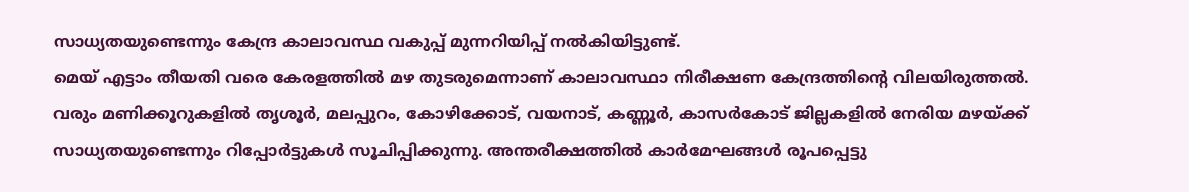സാധ്യതയുണ്ടെന്നും കേന്ദ്ര കാലാവസ്ഥ വകുപ്പ് മുന്നറിയിപ്പ് നൽകിയിട്ടുണ്ട്.
മെയ് എട്ടാം തീയതി വരെ കേരളത്തിൽ മഴ തുടരുമെന്നാണ് കാലാവസ്ഥാ നിരീക്ഷണ കേന്ദ്രത്തിന്റെ വിലയിരുത്തൽ. വരും മണിക്കൂറുകളിൽ തൃശൂർ, മലപ്പുറം, കോഴിക്കോട്, വയനാട്, കണ്ണൂർ, കാസർകോട് ജില്ലകളിൽ നേരിയ മഴയ്ക്ക് സാധ്യതയുണ്ടെന്നും റിപ്പോർട്ടുകൾ സൂചിപ്പിക്കുന്നു. അന്തരീക്ഷത്തിൽ കാർമേഘങ്ങൾ രൂപപ്പെട്ടു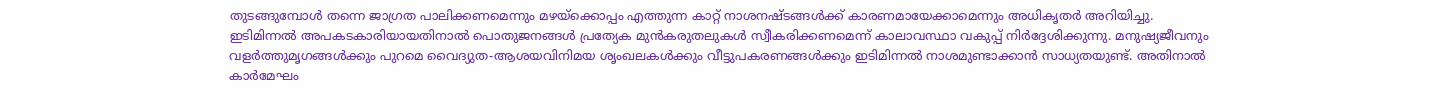തുടങ്ങുമ്പോൾ തന്നെ ജാഗ്രത പാലിക്കണമെന്നും മഴയ്ക്കൊപ്പം എത്തുന്ന കാറ്റ് നാശനഷ്ടങ്ങൾക്ക് കാരണമായേക്കാമെന്നും അധികൃതർ അറിയിച്ചു.
ഇടിമിന്നൽ അപകടകാരിയായതിനാൽ പൊതുജനങ്ങൾ പ്രത്യേക മുൻകരുതലുകൾ സ്വീകരിക്കണമെന്ന് കാലാവസ്ഥാ വകുപ്പ് നിർദ്ദേശിക്കുന്നു. മനുഷ്യജീവനും വളർത്തുമൃഗങ്ങൾക്കും പുറമെ വൈദ്യുത-ആശയവിനിമയ ശൃംഖലകൾക്കും വീട്ടുപകരണങ്ങൾക്കും ഇടിമിന്നൽ നാശമുണ്ടാക്കാൻ സാധ്യതയുണ്ട്. അതിനാൽ കാർമേഘം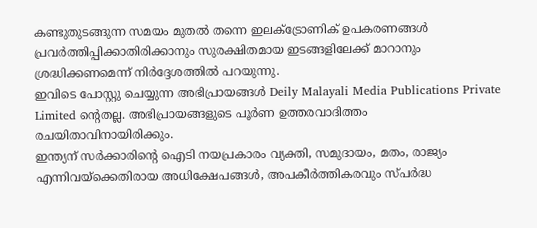കണ്ടുതുടങ്ങുന്ന സമയം മുതൽ തന്നെ ഇലക്ട്രോണിക് ഉപകരണങ്ങൾ പ്രവർത്തിപ്പിക്കാതിരിക്കാനും സുരക്ഷിതമായ ഇടങ്ങളിലേക്ക് മാറാനും ശ്രദ്ധിക്കണമെന്ന് നിർദ്ദേശത്തിൽ പറയുന്നു.
ഇവിടെ പോസ്റ്റു ചെയ്യുന്ന അഭിപ്രായങ്ങൾ Deily Malayali Media Publications Private Limited ന്റെതല്ല. അഭിപ്രായങ്ങളുടെ പൂർണ ഉത്തരവാദിത്തം രചയിതാവിനായിരിക്കും.
ഇന്ത്യന് സർക്കാരിന്റെ ഐടി നയപ്രകാരം വ്യക്തി, സമുദായം, മതം, രാജ്യം എന്നിവയ്ക്കെതിരായ അധിക്ഷേപങ്ങൾ, അപകീർത്തികരവും സ്പർദ്ധ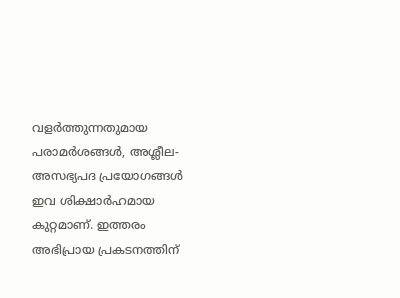വളർത്തുന്നതുമായ പരാമർശങ്ങൾ, അശ്ലീല-അസഭ്യപദ പ്രയോഗങ്ങൾ ഇവ ശിക്ഷാർഹമായ കുറ്റമാണ്. ഇത്തരം അഭിപ്രായ പ്രകടനത്തിന്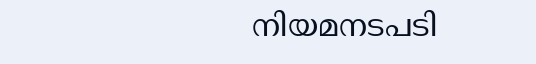നിയമനടപടി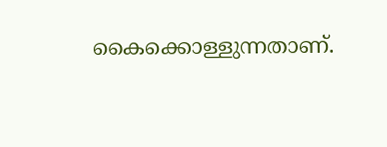കൈക്കൊള്ളുന്നതാണ്.